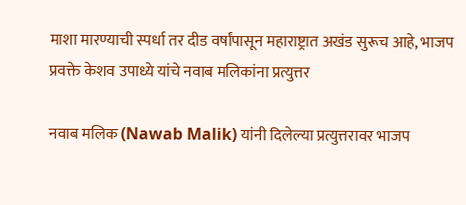माशा मारण्याची स्पर्धा तर दीड वर्षांपासून महाराष्ट्रात अखंड सुरूच आहे, भाजप प्रवक्ते केशव उपाध्ये यांचे नवाब मलिकांना प्रत्युत्तर

नवाब मलिक (Nawab Malik) यांनी दिलेल्या प्रत्युत्तरावर भाजप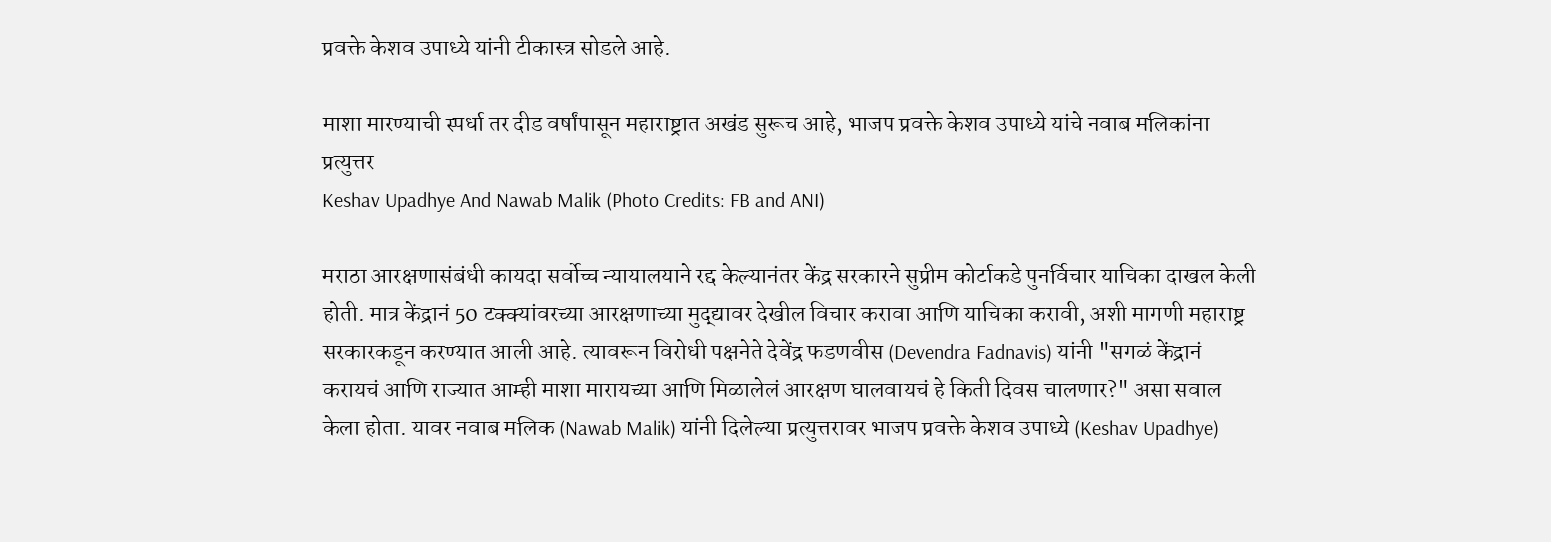प्रवक्ते केशव उपाध्ये यांनी टीकास्त्र सोडले आहे.

माशा मारण्याची स्पर्धा तर दीड वर्षांपासून महाराष्ट्रात अखंड सुरूच आहे, भाजप प्रवक्ते केशव उपाध्ये यांचे नवाब मलिकांना प्रत्युत्तर
Keshav Upadhye And Nawab Malik (Photo Credits: FB and ANI)

मराठा आरक्षणासंबंधी कायदा सर्वोच्च न्यायालयाने रद्द केल्यानंतर केंद्र सरकारने सुप्रीम कोर्टाकडे पुनर्विचार याचिका दाखल केली होती. मात्र केंद्रानं 50 टक्क्यांवरच्या आरक्षणाच्या मुद्द्यावर देखील विचार करावा आणि याचिका करावी, अशी मागणी महाराष्ट्र सरकारकडून करण्यात आली आहे. त्यावरून विरोधी पक्षनेते देवेंद्र फडणवीस (Devendra Fadnavis) यांनी "सगळं केंद्रानं करायचं आणि राज्यात आम्ही माशा मारायच्या आणि मिळालेलं आरक्षण घालवायचं हे किती दिवस चालणार?" असा सवाल केला होता. यावर नवाब मलिक (Nawab Malik) यांनी दिलेल्या प्रत्युत्तरावर भाजप प्रवक्ते केशव उपाध्ये (Keshav Upadhye)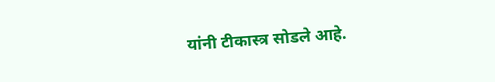यांनी टीकास्त्र सोडले आहे.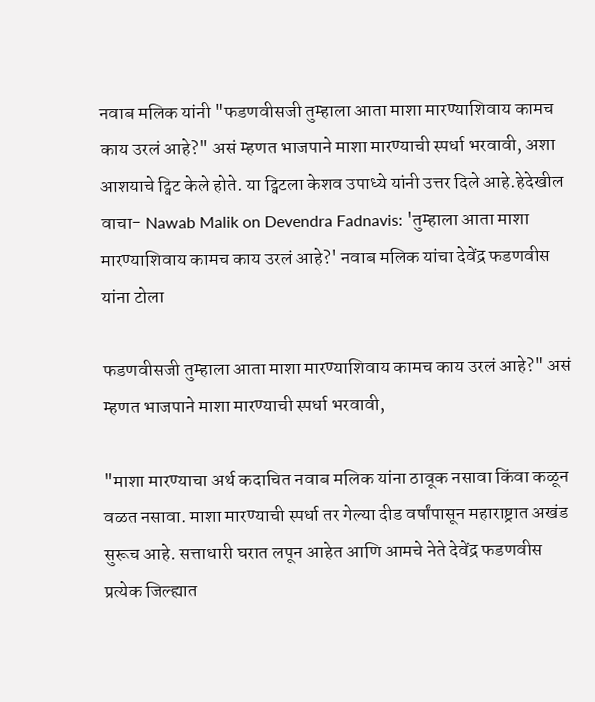नवाब मलिक यांनी "फडणवीसजी तुम्हाला आता माशा मारण्याशिवाय कामच काय उरलं आहे?" असं म्हणत भाजपाने माशा मारण्याची स्पर्धा भरवावी, अशा आशयाचे ट्विट केले होते. या ट्विटला केशव उपाध्ये यांनी उत्तर दिले आहे.हेदेखील वाचा- Nawab Malik on Devendra Fadnavis: 'तुम्हाला आता माशा मारण्याशिवाय कामच काय उरलं आहे?' नवाब मलिक यांचा देवेंद्र फडणवीस यांना टोला

फडणवीसजी तुम्हाला आता माशा मारण्याशिवाय कामच काय उरलं आहे?" असं म्हणत भाजपाने माशा मारण्याची स्पर्धा भरवावी,

"माशा मारण्याचा अर्थ कदाचित नवाब मलिक यांना ठावूक नसावा किंवा कळून वळत नसावा. माशा मारण्याची स्पर्धा तर गेल्या दीड वर्षांपासून महाराष्ट्रात अखंड सुरूच आहे. सत्ताधारी घरात लपून आहेत आणि आमचे नेते देवेंद्र फडणवीस प्रत्येक जिल्ह्यात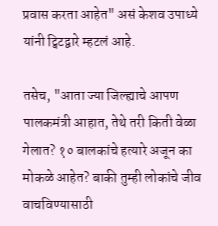प्रवास करता आहेत" असं केशव उपाध्ये यांनी ट्विटद्वारे म्हटलं आहे.

तसेच, "आता ज्या जिल्ह्याचे आपण पालकमंत्री आहात, तेथे तरी किती वेळा गेलात? १० बालकांचे हत्यारे अजून का मोकळे आहेत? बाकी तुम्ही लोकांचे जीव वाचविण्यासाठी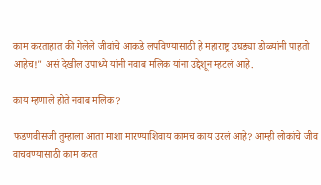काम करताहात की गेलेले जीवांचे आकडे लपविण्यासाठी हे महाराष्ट्र उघड्या डोळ्यांनी पाहतो आहेच!" असं देखील उपाध्ये यांनी नवाब मलिक यांना उद्देशून म्हटलं आहे.

काय म्हणाले होते नवाब मलिक?

फडणवीसजी तुम्हाला आता माशा मारण्याशिवाय कामच काय उरलं आहे? आम्ही लोकांचे जीव वाचवण्यासाठी काम करत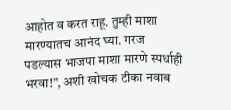आहोत व करत राहू. तुम्ही माशा मारण्यातच आनंद घ्या. गरज पडल्यास भाजपा माशा मारणे स्पर्धाही भरवा!”, अशी खोचक टीका नवाब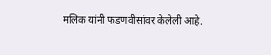मलिक यांनी फडणवीसांवर केलेली आहे.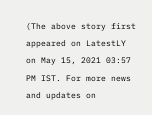(The above story first appeared on LatestLY on May 15, 2021 03:57 PM IST. For more news and updates on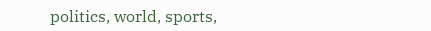politics, world, sports,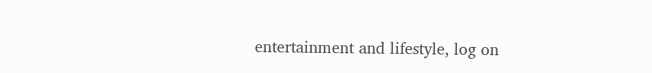entertainment and lifestyle, log on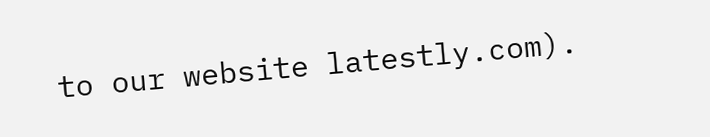to our website latestly.com).